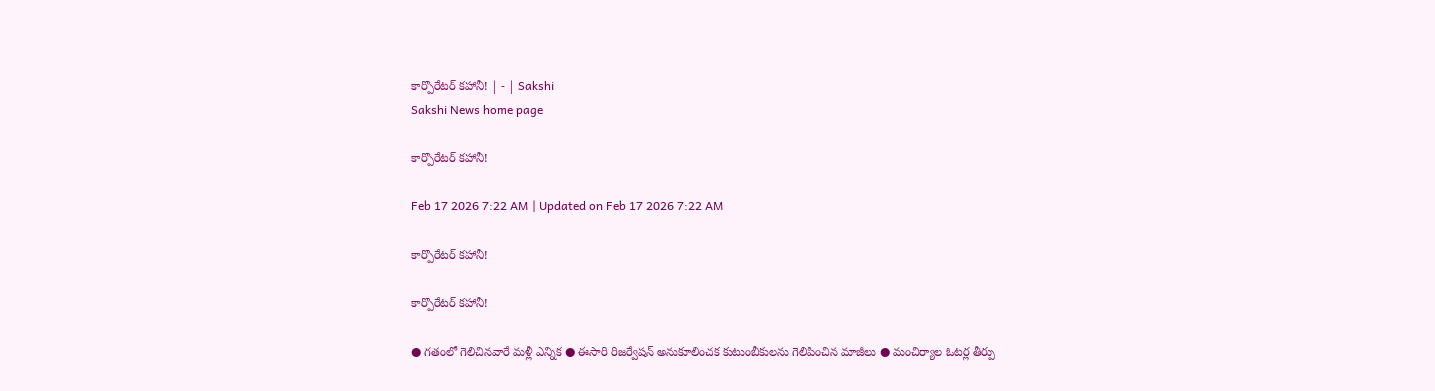కార్పొరేటర్‌ కహానీ! | - | Sakshi
Sakshi News home page

కార్పొరేటర్‌ కహానీ!

Feb 17 2026 7:22 AM | Updated on Feb 17 2026 7:22 AM

కార్పొరేటర్‌ కహానీ!

కార్పొరేటర్‌ కహానీ!

● గతంలో గెలిచినవారే మళ్లీ ఎన్నిక ● ఈసారి రిజర్వేషన్‌ అనుకూలించక కుటుంబీకులను గెలిపించిన మాజీలు ● మంచిర్యాల ఓటర్ల తీర్పు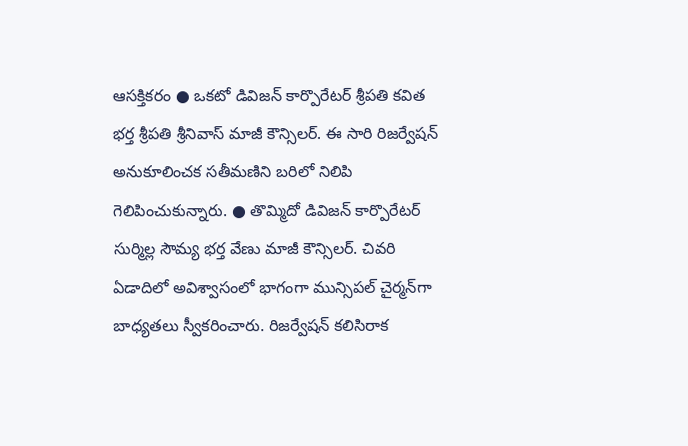ఆసక్తికరం ● ఒకటో డివిజన్‌ కార్పొరేటర్‌ శ్రీపతి కవిత భర్త శ్రీపతి శ్రీనివాస్‌ మాజీ కౌన్సిలర్‌. ఈ సారి రిజర్వేషన్‌ అనుకూలించక సతీమణిని బరిలో నిలిపి గెలిపించుకున్నారు. ● తొమ్మిదో డివిజన్‌ కార్పొరేటర్‌ సుర్మిల్ల సౌమ్య భర్త వేణు మాజీ కౌన్సిలర్‌. చివరి ఏడాదిలో అవిశ్వాసంలో భాగంగా మున్సిపల్‌ చైర్మన్‌గా బాధ్యతలు స్వీకరించారు. రిజర్వేషన్‌ కలిసిరాక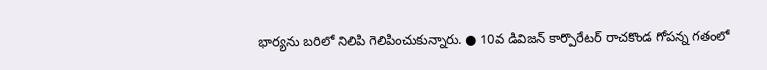భార్యను బరిలో నిలిపి గెలిపించుకున్నారు. ● 10వ డివిజన్‌ కార్పొరేటర్‌ రాచకొండ గోపన్న గతంలో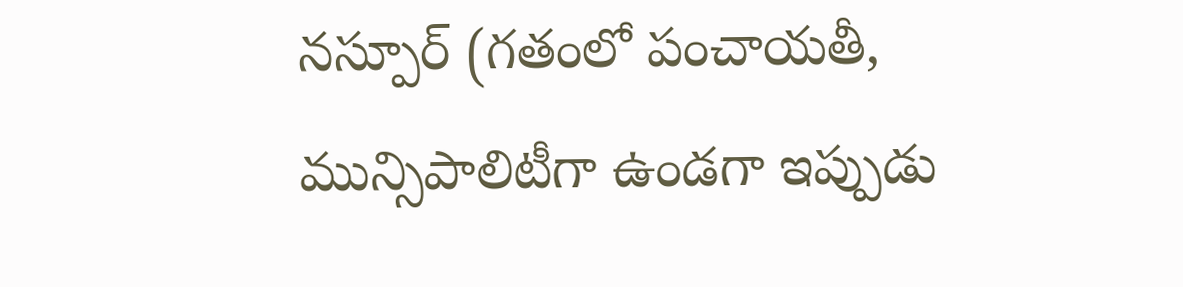నస్పూర్‌ (గతంలో పంచాయతీ, మున్సిపాలిటీగా ఉండగా ఇప్పుడు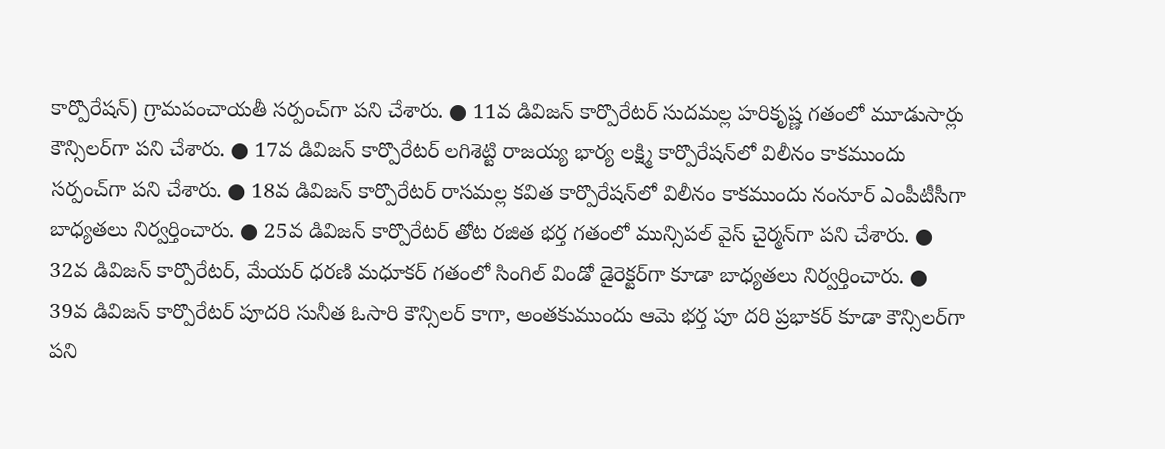కార్పొరేషన్‌) గ్రామపంచాయతీ సర్పంచ్‌గా పని చేశారు. ● 11వ డివిజన్‌ కార్పొరేటర్‌ సుదమల్ల హరికృష్ణ గతంలో మూడుసార్లు కౌన్సిలర్‌గా పని చేశారు. ● 17వ డివిజన్‌ కార్పొరేటర్‌ లగిశెట్టి రాజయ్య భార్య లక్ష్మి కార్పొరేషన్‌లో విలీనం కాకముందు సర్పంచ్‌గా పని చేశారు. ● 18వ డివిజన్‌ కార్పొరేటర్‌ రాసమల్ల కవిత కార్పొరేషన్‌లో విలీనం కాకముందు నంనూర్‌ ఎంపీటీసీగా బాధ్యతలు నిర్వర్తించారు. ● 25వ డివిజన్‌ కార్పొరేటర్‌ తోట రజిత భర్త గతంలో మున్సిపల్‌ వైస్‌ చైర్మన్‌గా పని చేశారు. ● 32వ డివిజన్‌ కార్పొరేటర్‌, మేయర్‌ ధరణి మధూకర్‌ గతంలో సింగిల్‌ విండో డైరెక్టర్‌గా కూడా బాధ్యతలు నిర్వర్తించారు. ● 39వ డివిజన్‌ కార్పొరేటర్‌ పూదరి సునీత ఓసారి కౌన్సిలర్‌ కాగా, అంతకుముందు ఆమె భర్త పూ దరి ప్రభాకర్‌ కూడా కౌన్సిలర్‌గా పని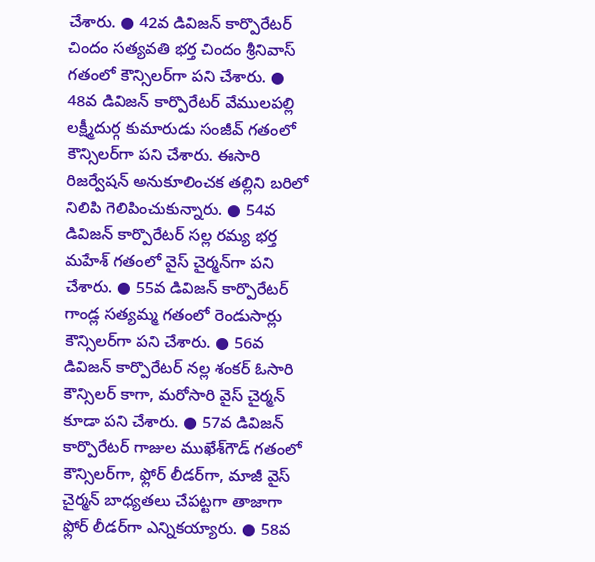చేశారు. ● 42వ డివిజన్‌ కార్పొరేటర్‌ చిందం సత్యవతి భర్త చిందం శ్రీనివాస్‌ గతంలో కౌన్సిలర్‌గా పని చేశారు. ● 48వ డివిజన్‌ కార్పొరేటర్‌ వేములపల్లి లక్ష్మీదుర్గ కుమారుడు సంజీవ్‌ గతంలో కౌన్సిలర్‌గా పని చేశారు. ఈసారి రిజర్వేషన్‌ అనుకూలించక తల్లిని బరిలో నిలిపి గెలిపించుకున్నారు. ● 54వ డివిజన్‌ కార్పొరేటర్‌ సల్ల రమ్య భర్త మహేశ్‌ గతంలో వైస్‌ చైర్మన్‌గా పని చేశారు. ● 55వ డివిజన్‌ కార్పొరేటర్‌ గాండ్ల సత్యమ్మ గతంలో రెండుసార్లు కౌన్సిలర్‌గా పని చేశారు. ● 56వ డివిజన్‌ కార్పొరేటర్‌ నల్ల శంకర్‌ ఓసారి కౌన్సిలర్‌ కాగా, మరోసారి వైస్‌ చైర్మన్‌ కూడా పని చేశారు. ● 57వ డివిజన్‌ కార్పొరేటర్‌ గాజుల ముఖేశ్‌గౌడ్‌ గతంలో కౌన్సిలర్‌గా, ఫ్లోర్‌ లీడర్‌గా, మాజీ వైస్‌ చైర్మన్‌ బాధ్యతలు చేపట్టగా తాజాగా ఫ్లోర్‌ లీడర్‌గా ఎన్నికయ్యారు. ● 58వ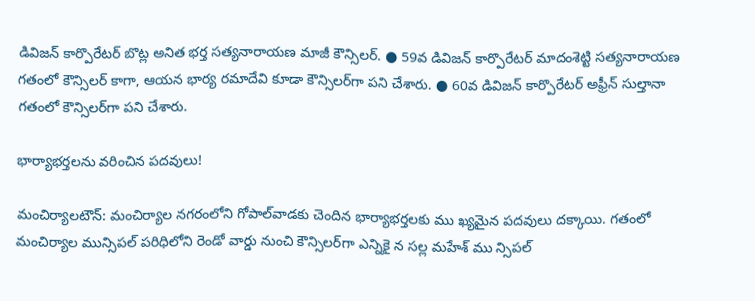డివిజన్‌ కార్పొరేటర్‌ బొట్ల అనిత భర్త సత్యనారాయణ మాజీ కౌన్సిలర్‌. ● 59వ డివిజన్‌ కార్పొరేటర్‌ మాదంశెట్టి సత్యనారాయణ గతంలో కౌన్సిలర్‌ కాగా, ఆయన భార్య రమాదేవి కూడా కౌన్సిలర్‌గా పని చేశారు. ● 60వ డివిజన్‌ కార్పొరేటర్‌ అఫ్రీన్‌ సుల్తానా గతంలో కౌన్సిలర్‌గా పని చేశారు.

భార్యాభర్తలను వరించిన పదవులు!

మంచిర్యాలటౌన్‌: మంచిర్యాల నగరంలోని గోపాల్‌వాడకు చెందిన భార్యాభర్తలకు ము ఖ్యమైన పదవులు దక్కాయి. గతంలో మంచిర్యాల మున్సిపల్‌ పరిధిలోని రెండో వార్డు నుంచి కౌన్సిలర్‌గా ఎన్నికై న సల్ల మహేశ్‌ ము న్సిపల్‌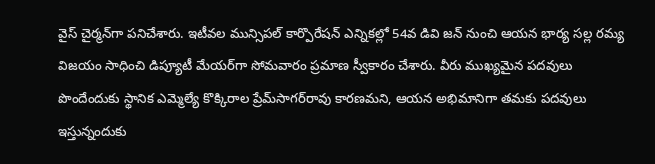వైస్‌ చైర్మన్‌గా పనిచేశారు. ఇటీవల మున్సిపల్‌ కార్పొరేషన్‌ ఎన్నికల్లో 54వ డివి జన్‌ నుంచి ఆయన భార్య సల్ల రమ్య విజయం సాధించి డిప్యూటీ మేయర్‌గా సోమవారం ప్రమాణ స్వీకారం చేశారు. వీరు ముఖ్యమైన పదవులు పొందేందుకు స్థానిక ఎమ్మెల్యే కొక్కిరాల ప్రేమ్‌సాగర్‌రావు కారణమని, ఆయన అభిమానిగా తమకు పదవులు ఇస్తున్నందుకు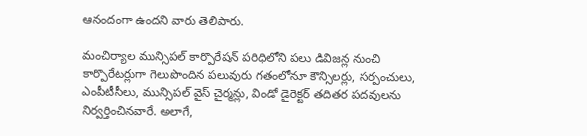ఆనందంగా ఉందని వారు తెలిపారు.

మంచిర్యాల మున్సిపల్‌ కార్పొరేషన్‌ పరిధిలోని పలు డివిజన్ల నుంచి కార్పొరేటర్లుగా గెలుపొందిన పలువురు గతంలోనూ కౌన్సిలర్లు, సర్పంచులు, ఎంపీటీసీలు, మున్సిపల్‌ వైస్‌ చైర్మన్లు, విండో డైరెక్టర్‌ తదితర పదవులను నిర్వర్తించినవారే. అలాగే,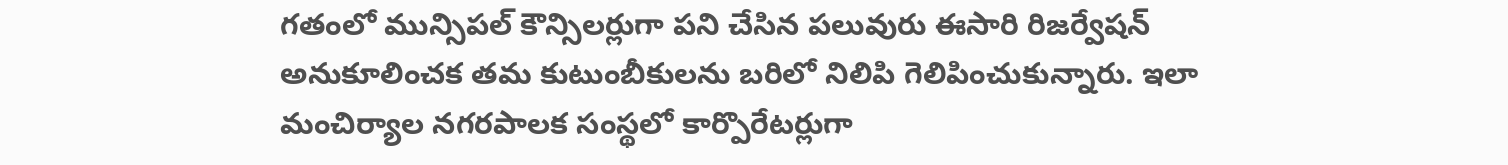గతంలో మున్సిపల్‌ కౌన్సిలర్లుగా పని చేసిన పలువురు ఈసారి రిజర్వేషన్‌ అనుకూలించక తమ కుటుంబీకులను బరిలో నిలిపి గెలిపించుకున్నారు. ఇలా మంచిర్యాల నగరపాలక సంస్థలో కార్పొరేటర్లుగా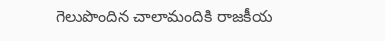గెలుపొందిన చాలామందికి రాజకీయ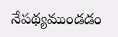నేపథ్యముండడం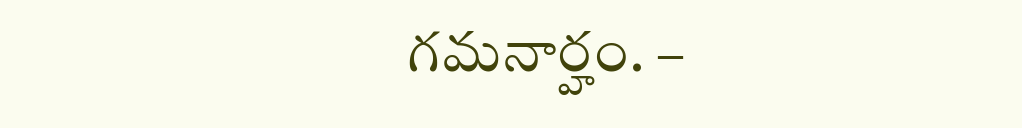గమనార్హం. –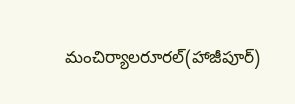మంచిర్యాలరూరల్‌(హాజీపూర్‌)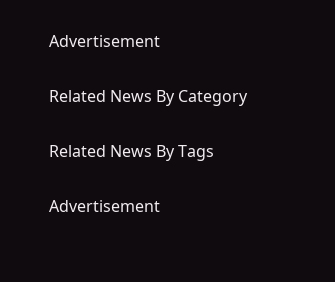Advertisement

Related News By Category

Related News By Tags

Advertisement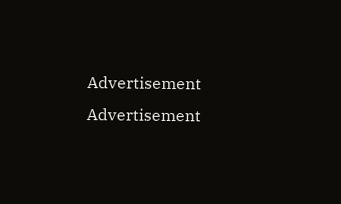Advertisement
Advertisement